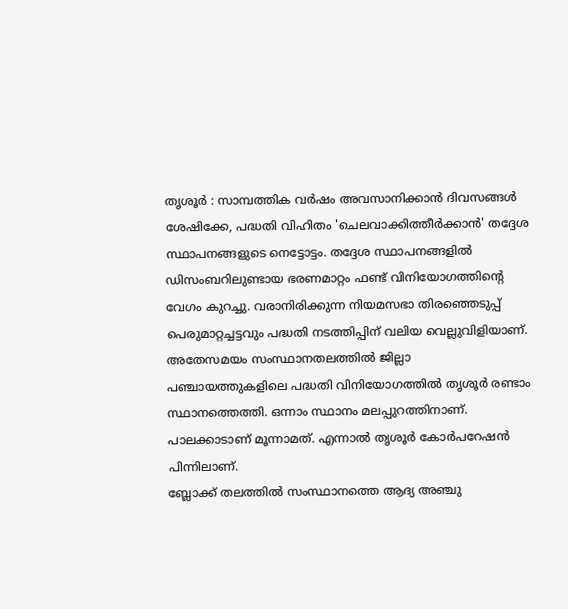തൃശൂർ : സാമ്പത്തിക വർഷം അവസാനിക്കാൻ ദിവസങ്ങൾ ശേഷിക്കേ, പദ്ധതി വിഹിതം 'ചെലവാക്കിത്തീർക്കാൻ' തദ്ദേശ സ്ഥാപനങ്ങളുടെ നെട്ടോട്ടം. തദ്ദേശ സ്ഥാപനങ്ങളിൽ ഡിസംബറിലുണ്ടായ ഭരണമാറ്റം ഫണ്ട് വിനിയോഗത്തിന്റെ വേഗം കുറച്ചു. വരാനിരിക്കുന്ന നിയമസഭാ തിരഞ്ഞെടുപ്പ് പെരുമാറ്റച്ചട്ടവും പദ്ധതി നടത്തിപ്പിന് വലിയ വെല്ലുവിളിയാണ്. അതേസമയം സംസ്ഥാനതലത്തിൽ ജില്ലാ പഞ്ചായത്തുകളിലെ പദ്ധതി വിനിയോഗത്തിൽ തൃശൂർ രണ്ടാം സ്ഥാനത്തെത്തി. ഒന്നാം സ്ഥാനം മലപ്പുറത്തിനാണ്. പാലക്കാടാണ് മൂന്നാമത്. എന്നാൽ തൃശൂർ കോർപറേഷൻ പിന്നിലാണ്.
ബ്ലോക്ക് തലത്തിൽ സംസ്ഥാനത്തെ ആദ്യ അഞ്ചു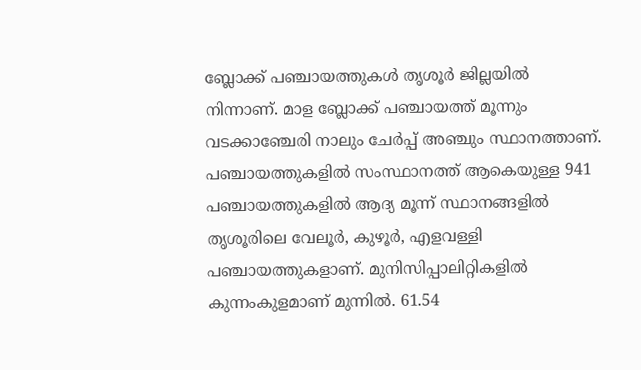ബ്ലോക്ക് പഞ്ചായത്തുകൾ തൃശൂർ ജില്ലയിൽ നിന്നാണ്. മാള ബ്ലോക്ക് പഞ്ചായത്ത് മൂന്നും വടക്കാഞ്ചേരി നാലും ചേർപ്പ് അഞ്ചും സ്ഥാനത്താണ്. പഞ്ചായത്തുകളിൽ സംസ്ഥാനത്ത് ആകെയുള്ള 941 പഞ്ചായത്തുകളിൽ ആദ്യ മൂന്ന് സ്ഥാനങ്ങളിൽ തൃശൂരിലെ വേലൂർ, കുഴൂർ, എളവള്ളി പഞ്ചായത്തുകളാണ്. മുനിസിപ്പാലിറ്റികളിൽ കുന്നംകുളമാണ് മുന്നിൽ. 61.54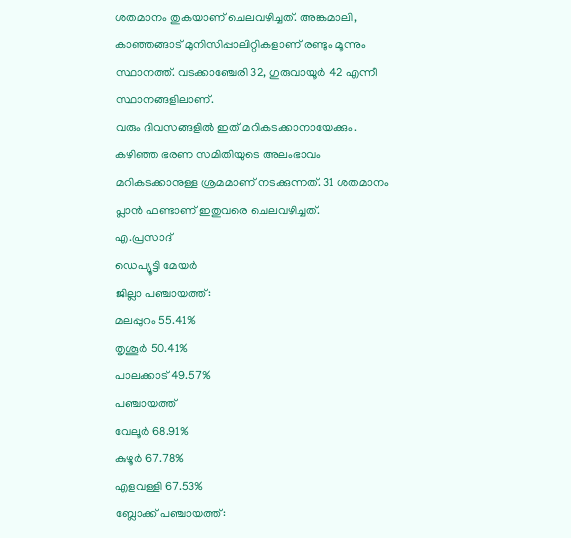ശതമാനം തുകയാണ് ചെലവഴിച്ചത്. അങ്കമാലി, കാഞ്ഞങ്ങാട് മുനിസിപ്പാലിറ്റികളാണ് രണ്ടും മൂന്നും സ്ഥാനത്ത്. വടക്കാഞ്ചേരി 32, ഗുരുവായൂർ 42 എന്നീ സ്ഥാനങ്ങളിലാണ്.
വരും ദിവസങ്ങളിൽ ഇത് മറികടക്കാനായേക്കും. കഴിഞ്ഞ ഭരണ സമിതിയുടെ അലംഭാവം മറികടക്കാനുള്ള ശ്രമമാണ് നടക്കുന്നത്. 31 ശതമാനം പ്ലാൻ ഫണ്ടാണ് ഇതുവരെ ചെലവഴിച്ചത്.
എ.പ്രസാദ്
ഡെപ്യൂട്ടി മേയർ
ജില്ലാ പഞ്ചായത്ത്:
മലപ്പുറം 55.41%
തൃശൂർ 50.41%
പാലക്കാട് 49.57%
പഞ്ചായത്ത്
വേലൂർ 68.91%
കുഴൂർ 67.78%
എളവള്ളി 67.53%
ബ്ലോക്ക് പഞ്ചായത്ത്: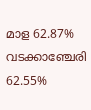മാള 62.87%
വടക്കാഞ്ചേരി 62.55%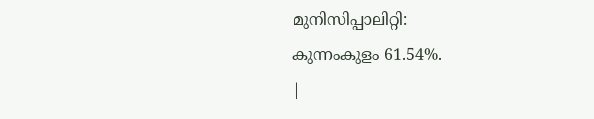മുനിസിപ്പാലിറ്റി:
കുന്നംകുളം 61.54%.
|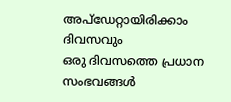അപ്ഡേറ്റായിരിക്കാം ദിവസവും
ഒരു ദിവസത്തെ പ്രധാന സംഭവങ്ങൾ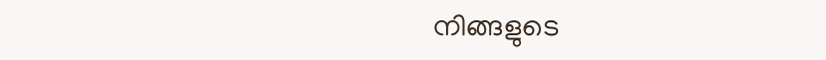നിങ്ങളുടെ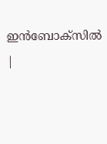ഇൻബോക്സിൽ |